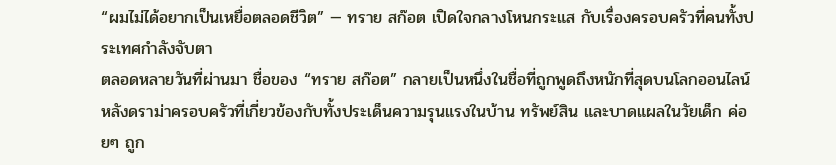“ผมไม่ได้อยากเป็นเหยื่อตลอดชีวิต” — ทราย สก๊อต เปิดใจกลางโหนกระแส กับเรื่องครอบครัวที่คนทั้งประเทศกำลังจับตา
ตลอดหลายวันที่ผ่านมา ชื่อของ “ทราย สก๊อต” กลายเป็นหนึ่งในชื่อที่ถูกพูดถึงหนักที่สุดบนโลกออนไลน์ หลังดราม่าครอบครัวที่เกี่ยวข้องกับทั้งประเด็นความรุนแรงในบ้าน ทรัพย์สิน และบาดแผลในวัยเด็ก ค่อยๆ ถูก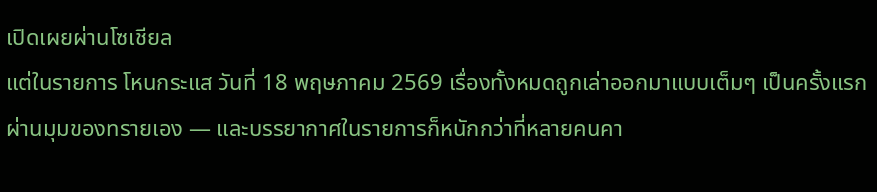เปิดเผยผ่านโซเชียล
แต่ในรายการ โหนกระแส วันที่ 18 พฤษภาคม 2569 เรื่องทั้งหมดถูกเล่าออกมาแบบเต็มๆ เป็นครั้งแรก ผ่านมุมของทรายเอง — และบรรยากาศในรายการก็หนักกว่าที่หลายคนคา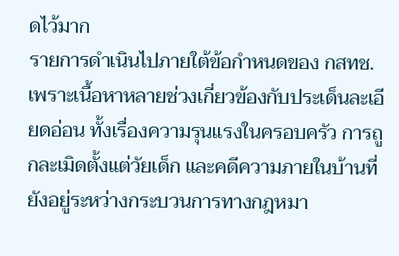ดไว้มาก
รายการดำเนินไปภายใต้ข้อกำหนดของ กสทช. เพราะเนื้อหาหลายช่วงเกี่ยวข้องกับประเด็นละเอียดอ่อน ทั้งเรื่องความรุนแรงในครอบครัว การถูกละเมิดตั้งแต่วัยเด็ก และคดีความภายในบ้านที่ยังอยู่ระหว่างกระบวนการทางกฎหมา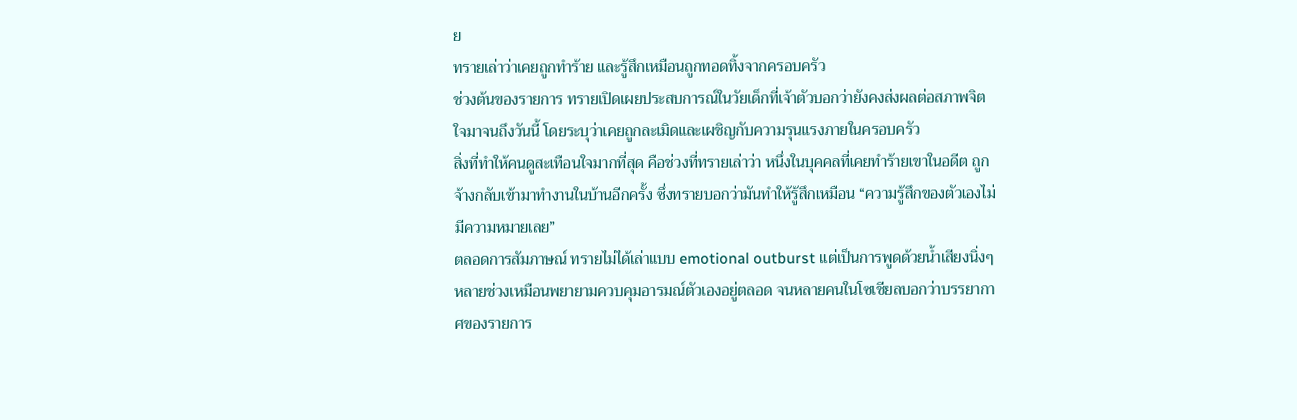ย
ทรายเล่าว่าเคยถูกทำร้าย และรู้สึกเหมือนถูกทอดทิ้งจากครอบครัว
ช่วงต้นของรายการ ทรายเปิดเผยประสบการณ์ในวัยเด็กที่เจ้าตัวบอกว่ายังคงส่งผลต่อสภาพจิตใจมาจนถึงวันนี้ โดยระบุว่าเคยถูกละเมิดและเผชิญกับความรุนแรงภายในครอบครัว
สิ่งที่ทำให้คนดูสะเทือนใจมากที่สุด คือช่วงที่ทรายเล่าว่า หนึ่งในบุคคลที่เคยทำร้ายเขาในอดีต ถูกจ้างกลับเข้ามาทำงานในบ้านอีกครั้ง ซึ่งทรายบอกว่ามันทำให้รู้สึกเหมือน “ความรู้สึกของตัวเองไม่มีความหมายเลย”
ตลอดการสัมภาษณ์ ทรายไม่ได้เล่าแบบ emotional outburst แต่เป็นการพูดด้วยน้ำเสียงนิ่งๆ หลายช่วงเหมือนพยายามควบคุมอารมณ์ตัวเองอยู่ตลอด จนหลายคนในโซเชียลบอกว่าบรรยากาศของรายการ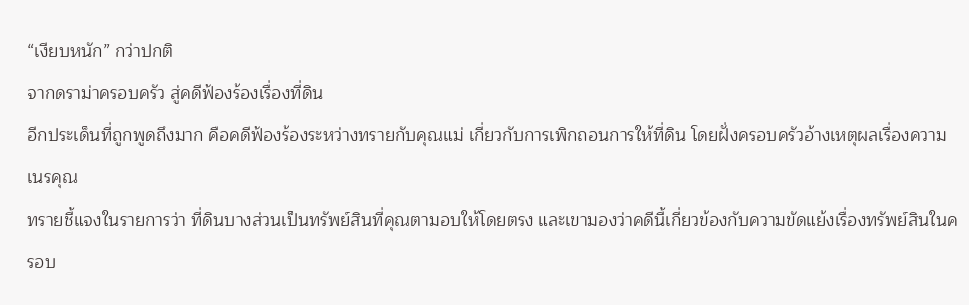“เงียบหนัก” กว่าปกติ
จากดราม่าครอบครัว สู่คดีฟ้องร้องเรื่องที่ดิน
อีกประเด็นที่ถูกพูดถึงมาก คือคดีฟ้องร้องระหว่างทรายกับคุณแม่ เกี่ยวกับการเพิกถอนการให้ที่ดิน โดยฝั่งครอบครัวอ้างเหตุผลเรื่องความเนรคุณ
ทรายชี้แจงในรายการว่า ที่ดินบางส่วนเป็นทรัพย์สินที่คุณตามอบให้โดยตรง และเขามองว่าคดีนี้เกี่ยวข้องกับความขัดแย้งเรื่องทรัพย์สินในครอบ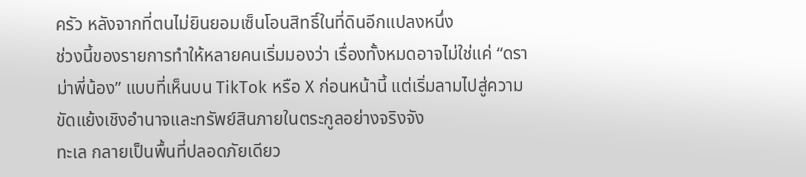ครัว หลังจากที่ตนไม่ยินยอมเซ็นโอนสิทธิ์ในที่ดินอีกแปลงหนึ่ง
ช่วงนี้ของรายการทำให้หลายคนเริ่มมองว่า เรื่องทั้งหมดอาจไม่ใช่แค่ “ดราม่าพี่น้อง” แบบที่เห็นบน TikTok หรือ X ก่อนหน้านี้ แต่เริ่มลามไปสู่ความขัดแย้งเชิงอำนาจและทรัพย์สินภายในตระกูลอย่างจริงจัง
ทะเล กลายเป็นพื้นที่ปลอดภัยเดียว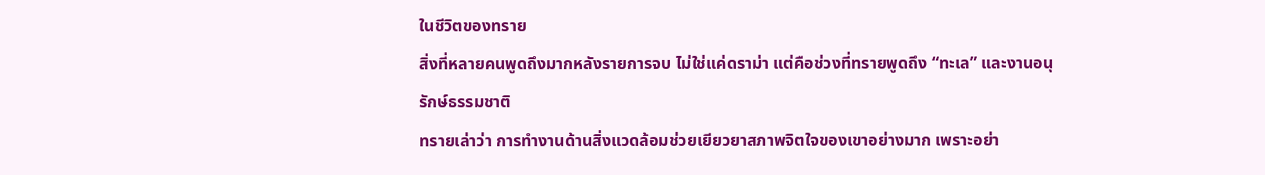ในชีวิตของทราย
สิ่งที่หลายคนพูดถึงมากหลังรายการจบ ไม่ใช่แค่ดราม่า แต่คือช่วงที่ทรายพูดถึง “ทะเล” และงานอนุรักษ์ธรรมชาติ
ทรายเล่าว่า การทำงานด้านสิ่งแวดล้อมช่วยเยียวยาสภาพจิตใจของเขาอย่างมาก เพราะอย่า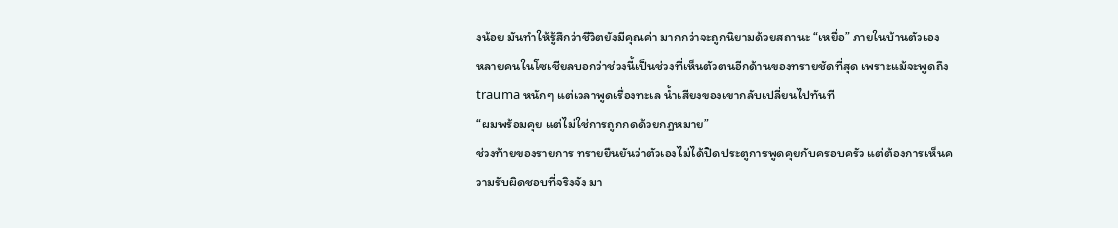งน้อย มันทำให้รู้สึกว่าชีวิตยังมีคุณค่า มากกว่าจะถูกนิยามด้วยสถานะ “เหยื่อ” ภายในบ้านตัวเอง
หลายคนในโซเชียลบอกว่าช่วงนี้เป็นช่วงที่เห็นตัวตนอีกด้านของทรายชัดที่สุด เพราะแม้จะพูดถึง trauma หนักๆ แต่เวลาพูดเรื่องทะเล น้ำเสียงของเขากลับเปลี่ยนไปทันที
“ผมพร้อมคุย แต่ไม่ใช่การถูกกดด้วยกฎหมาย”
ช่วงท้ายของรายการ ทรายยืนยันว่าตัวเองไม่ได้ปิดประตูการพูดคุยกับครอบครัว แต่ต้องการเห็นความรับผิดชอบที่จริงจัง มา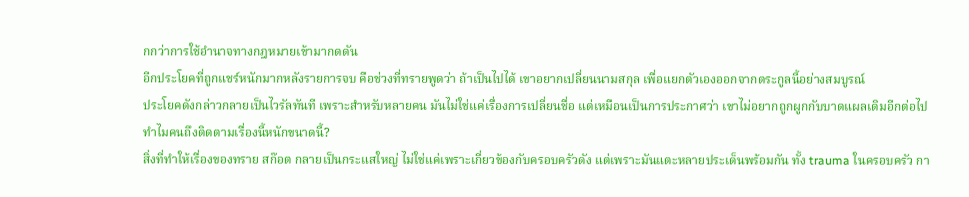กกว่าการใช้อำนาจทางกฎหมายเข้ามากดดัน
อีกประโยคที่ถูกแชร์หนักมากหลังรายการจบ คือช่วงที่ทรายพูดว่า ถ้าเป็นไปได้ เขาอยากเปลี่ยนนามสกุล เพื่อแยกตัวเองออกจากตระกูลนี้อย่างสมบูรณ์
ประโยคดังกล่าวกลายเป็นไวรัลทันที เพราะสำหรับหลายคน มันไม่ใช่แค่เรื่องการเปลี่ยนชื่อ แต่เหมือนเป็นการประกาศว่า เขาไม่อยากถูกผูกกับบาดแผลเดิมอีกต่อไป
ทำไมคนถึงติดตามเรื่องนี้หนักขนาดนี้?
สิ่งที่ทำให้เรื่องของทราย สก๊อต กลายเป็นกระแสใหญ่ ไม่ใช่แค่เพราะเกี่ยวข้องกับครอบครัวดัง แต่เพราะมันแตะหลายประเด็นพร้อมกัน ทั้ง trauma ในครอบครัว กา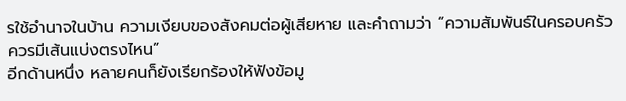รใช้อำนาจในบ้าน ความเงียบของสังคมต่อผู้เสียหาย และคำถามว่า “ความสัมพันธ์ในครอบครัวควรมีเส้นแบ่งตรงไหน”
อีกด้านหนึ่ง หลายคนก็ยังเรียกร้องให้ฟังข้อมู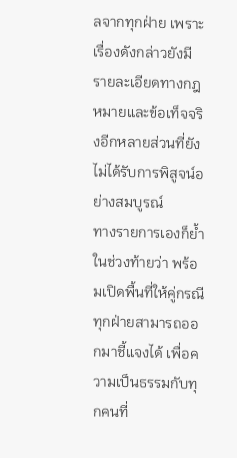ลจากทุกฝ่าย เพราะเรื่องดังกล่าวยังมีรายละเอียดทางกฎหมายและข้อเท็จจริงอีกหลายส่วนที่ยังไม่ได้รับการพิสูจน์อย่างสมบูรณ์
ทางรายการเองก็ย้ำในช่วงท้ายว่า พร้อมเปิดพื้นที่ให้คู่กรณีทุกฝ่ายสามารถออกมาชี้แจงได้ เพื่อความเป็นธรรมกับทุกคนที่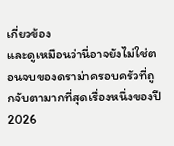เกี่ยวข้อง
และดูเหมือนว่านี่อาจยังไม่ใช่ตอนจบของดราม่าครอบครัวที่ถูกจับตามากที่สุดเรื่องหนึ่งของปี 2026